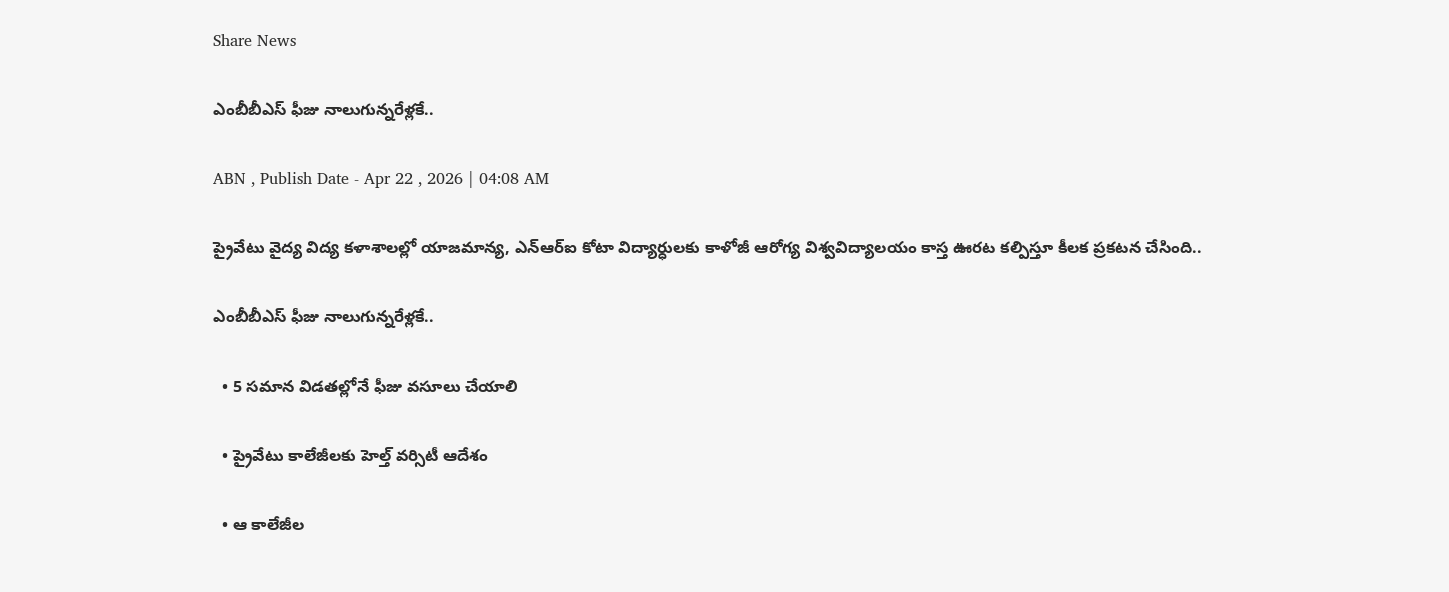Share News

ఎంబీబీఎస్‌ ఫీజు నాలుగున్నరేళ్లకే..

ABN , Publish Date - Apr 22 , 2026 | 04:08 AM

ప్రైవేటు వైద్య విద్య కళాశాలల్లో యాజమాన్య, ఎన్‌ఆర్‌ఐ కోటా విద్యార్ధులకు కాళోజీ ఆరోగ్య విశ్వవిద్యాలయం కాస్త ఊరట కల్పిస్తూ కీలక ప్రకటన చేసింది..

ఎంబీబీఎస్‌ ఫీజు నాలుగున్నరేళ్లకే..

  • 5 సమాన విడతల్లోనే ఫీజు వసూలు చేయాలి

  • ప్రైవేటు కాలేజీలకు హెల్త్‌ వర్సిటీ ఆదేశం

  • ఆ కాలేజీల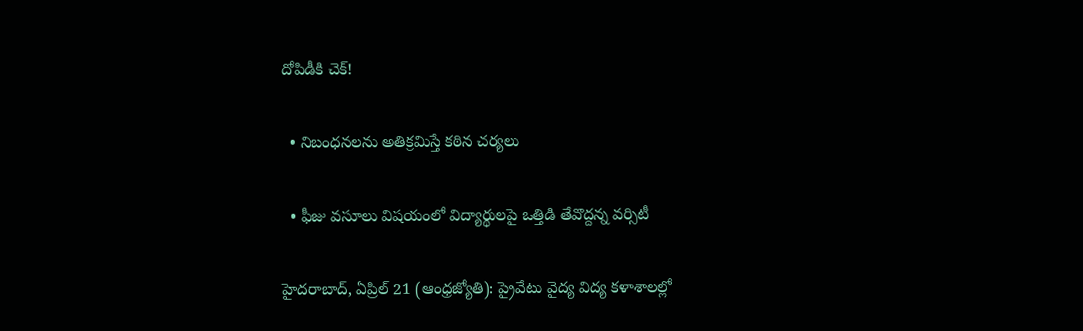దోపిడీకి చెక్‌!

  • నిబంధనలను అతిక్రమిస్తే కఠిన చర్యలు

  • ఫీజు వసూలు విషయంలో విద్యార్థులపై ఒత్తిడి తేవొద్దన్న వర్సిటీ

హైదరాబాద్‌, ఏప్రిల్‌ 21 (ఆంధ్రజ్యోతి): ప్రైవేటు వైద్య విద్య కళాశాలల్లో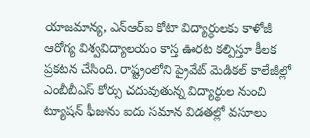యాజమాన్య, ఎన్‌ఆర్‌ఐ కోటా విద్యార్ధులకు కాళోజీ ఆరోగ్య విశ్వవిద్యాలయం కాస్త ఊరట కల్పిస్తూ కీలక ప్రకటన చేసింది. రాష్ట్రంలోని ప్రైవేట్‌ మెడికల్‌ కాలేజీల్లో ఎంబీబీఎస్‌ కోర్సు చదువుతున్న విద్యార్థుల నుంచి ట్యూషన్‌ ఫీజును ఐదు సమాన విడతల్లో వసూలు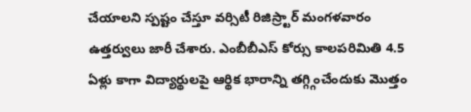చేయాలని స్పష్టం చేస్తూ వర్సిటీ రిజిస్ర్టార్‌ మంగళవారం ఉత్తర్వులు జారీ చేశారు. ఎంబీబీఎస్‌ కోర్సు కాలపరిమితి 4.5 ఏళ్లు కాగా విద్యార్థులపై ఆర్థిక భారాన్ని తగ్గ్గించేందుకు మొత్తం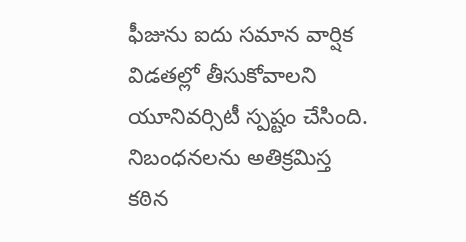ఫీజును ఐదు సమాన వార్షిక విడతల్లో తీసుకోవాలని యూనివర్సిటీ స్పష్టం చేసింది. నిబంధనలను అతిక్రమిస్త కఠిన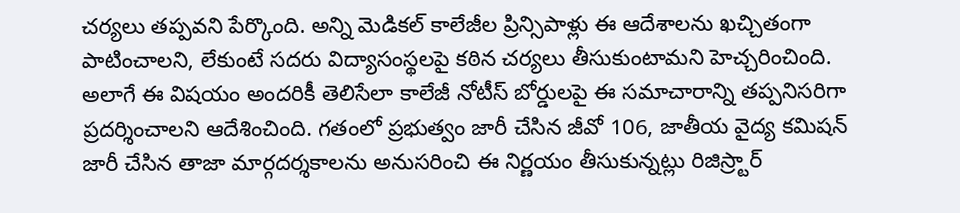చర్యలు తప్పవని పేర్కొంది. అన్ని మెడికల్‌ కాలేజీల ప్రిన్సిపాళ్లు ఈ ఆదేశాలను ఖచ్చితంగా పాటించాలని, లేకుంటే సదరు విద్యాసంస్థలపై కఠిన చర్యలు తీసుకుంటామని హెచ్చరించింది. అలాగే ఈ విషయం అందరికీ తెలిసేలా కాలేజీ నోటీస్‌ బోర్డులపై ఈ సమాచారాన్ని తప్పనిసరిగా ప్రదర్శించాలని ఆదేశించింది. గతంలో ప్రభుత్వం జారీ చేసిన జీవో 106, జాతీయ వైద్య కమిషన్‌ జారీ చేసిన తాజా మార్గదర్శకాలను అనుసరించి ఈ నిర్ణయం తీసుకున్నట్లు రిజిస్ర్టార్‌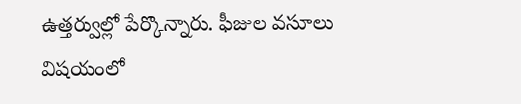ఉత్తర్వుల్లో పేర్కొన్నారు. ఫీజుల వసూలు విషయంలో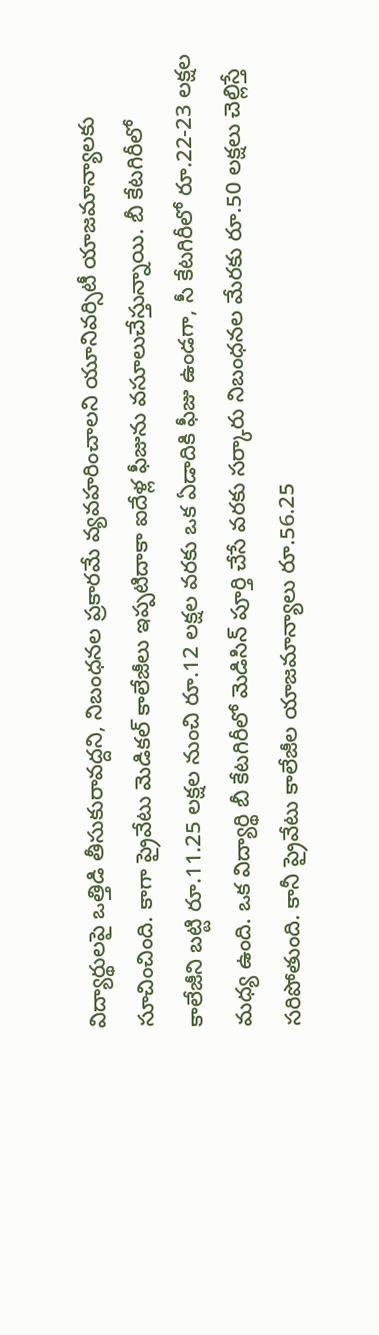విద్యార్థులపై ఒత్తిడి తీసుకురావద్దని, నిబంధనల ప్రకారమే వ్యవహరించాలని యూనివర్సిటీ యాజమాన్యాలకు సూచించింది. కాగా ప్రైవేటు మెడికల్‌ కాలేజీలు ఇప్పటిదాకా ఐదేళ్ల ఫీజును వసూలుచేస్తున్నాయి. బీ కేటగిరీలో కాలేజీని బట్టి రూ.11.25 లక్షల నుంచి రూ.12 లక్షల వరకు ఒక ఏడాదికి ఫీజు ఉండగా, సీ కేటగిరీలో రూ.22-23 లక్షల మధ్య ఉంది. ఒక విద్యార్థి బీ కేటగిరీలో మెడిసిన్‌ పూర్తి చేసే వరకు సర్కారు నిబంధనల మేరకు రూ.50 లక్షలు చెల్లిస్తే సరిపోతుంది. కానీ ప్రైవేటు కాలేజీల యాజమాన్యాలు రూ.56.25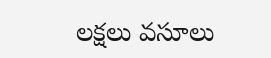లక్షలు వసూలు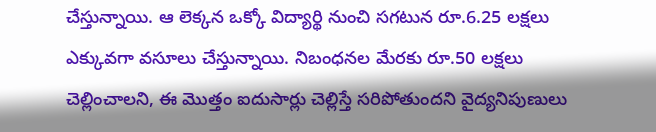చేస్తున్నాయి. ఆ లెక్కన ఒక్కో విద్యార్థి నుంచి సగటున రూ.6.25 లక్షలు ఎక్కువగా వసూలు చేస్తున్నాయి. నిబంధనల మేరకు రూ.50 లక్షలు చెల్లించాలని, ఈ మొత్తం ఐదుసార్లు చెల్లిస్తే సరిపోతుందని వైద్యనిపుణులు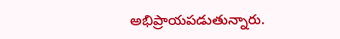అభిప్రాయపడుతున్నారు.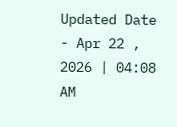Updated Date - Apr 22 , 2026 | 04:08 AM